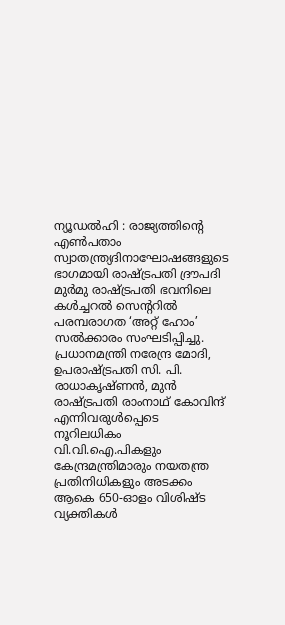ന്യൂഡൽഹി : രാജ്യത്തിന്റെ എൺപതാം സ്വാതന്ത്ര്യദിനാഘോഷങ്ങളുടെ ഭാഗമായി രാഷ്ട്രപതി ദ്രൗപദി മുർമു രാഷ്ട്രപതി ഭവനിലെ കൾച്ചറൽ സെന്ററിൽ പരമ്പരാഗത ‘അറ്റ് ഹോം’ സൽക്കാരം സംഘടിപ്പിച്ചു. പ്രധാനമന്ത്രി നരേന്ദ്ര മോദി, ഉപരാഷ്ട്രപതി സി. പി. രാധാകൃഷ്ണൻ, മുൻ രാഷ്ട്രപതി രാംനാഥ് കോവിന്ദ് എന്നിവരുൾപ്പെടെ നൂറിലധികം വി.വി.ഐ.പികളും കേന്ദ്രമന്ത്രിമാരും നയതന്ത്ര പ്രതിനിധികളും അടക്കം ആകെ 650-ഓളം വിശിഷ്ട വ്യക്തികൾ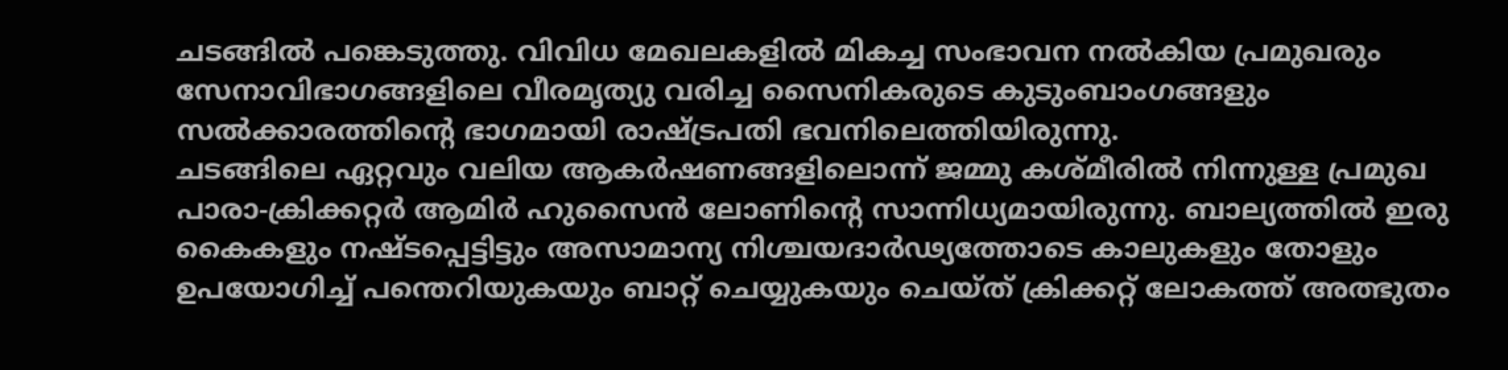ചടങ്ങിൽ പങ്കെടുത്തു. വിവിധ മേഖലകളിൽ മികച്ച സംഭാവന നൽകിയ പ്രമുഖരും സേനാവിഭാഗങ്ങളിലെ വീരമൃത്യു വരിച്ച സൈനികരുടെ കുടുംബാംഗങ്ങളും സൽക്കാരത്തിന്റെ ഭാഗമായി രാഷ്ട്രപതി ഭവനിലെത്തിയിരുന്നു.
ചടങ്ങിലെ ഏറ്റവും വലിയ ആകർഷണങ്ങളിലൊന്ന് ജമ്മു കശ്മീരിൽ നിന്നുള്ള പ്രമുഖ പാരാ-ക്രിക്കറ്റർ ആമിർ ഹുസൈൻ ലോണിന്റെ സാന്നിധ്യമായിരുന്നു. ബാല്യത്തിൽ ഇരു കൈകളും നഷ്ടപ്പെട്ടിട്ടും അസാമാന്യ നിശ്ചയദാർഢ്യത്തോടെ കാലുകളും തോളും ഉപയോഗിച്ച് പന്തെറിയുകയും ബാറ്റ് ചെയ്യുകയും ചെയ്ത് ക്രിക്കറ്റ് ലോകത്ത് അത്ഭുതം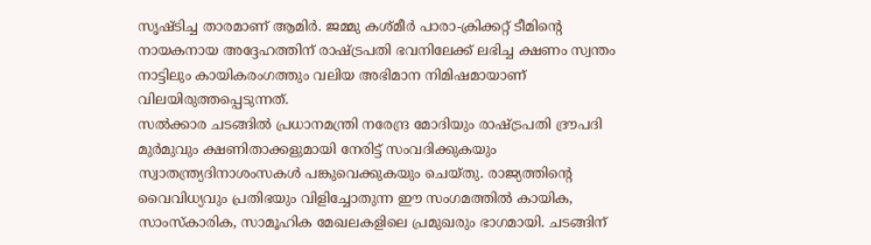സൃഷ്ടിച്ച താരമാണ് ആമിർ. ജമ്മു കശ്മീർ പാരാ-ക്രിക്കറ്റ് ടീമിന്റെ നായകനായ അദ്ദേഹത്തിന് രാഷ്ട്രപതി ഭവനിലേക്ക് ലഭിച്ച ക്ഷണം സ്വന്തം നാട്ടിലും കായികരംഗത്തും വലിയ അഭിമാന നിമിഷമായാണ് വിലയിരുത്തപ്പെടുന്നത്.
സൽക്കാര ചടങ്ങിൽ പ്രധാനമന്ത്രി നരേന്ദ്ര മോദിയും രാഷ്ട്രപതി ദ്രൗപദി മുർമുവും ക്ഷണിതാക്കളുമായി നേരിട്ട് സംവദിക്കുകയും സ്വാതന്ത്ര്യദിനാശംസകൾ പങ്കുവെക്കുകയും ചെയ്തു. രാജ്യത്തിന്റെ വൈവിധ്യവും പ്രതിഭയും വിളിച്ചോതുന്ന ഈ സംഗമത്തിൽ കായിക, സാംസ്കാരിക, സാമൂഹിക മേഖലകളിലെ പ്രമുഖരും ഭാഗമായി. ചടങ്ങിന്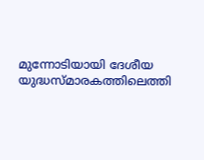മുന്നോടിയായി ദേശീയ യുദ്ധസ്മാരകത്തിലെത്തി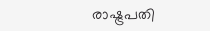രാഷ്ട്രപതി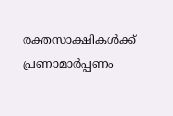രക്തസാക്ഷികൾക്ക് പ്രണാമാർപ്പണം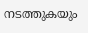നടത്തുകയും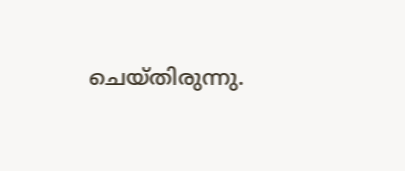ചെയ്തിരുന്നു.